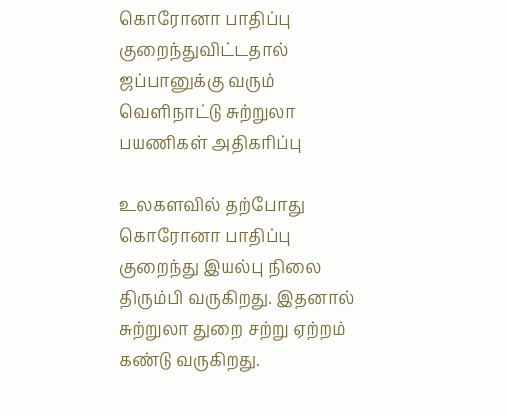கொரோனா பாதிப்பு குறைந்துவிட்டதால் ஜப்பானுக்கு வரும் வெளிநாட்டு சுற்றுலா பயணிகள் அதிகரிப்பு

உலகளவில் தற்போது கொரோனா பாதிப்பு குறைந்து இயல்பு நிலை திரும்பி வருகிறது. இதனால் சுற்றுலா துறை சற்று ஏற்றம் கண்டு வருகிறது.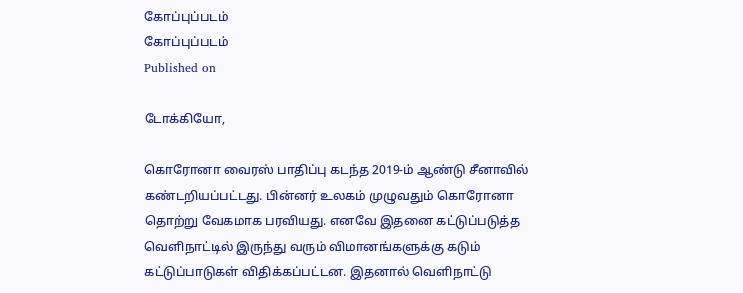கோப்புப்படம்
கோப்புப்படம்
Published on

டோக்கியோ,

கொரோனா வைரஸ் பாதிப்பு கடந்த 2019-ம் ஆண்டு சீனாவில் கண்டறியப்பட்டது. பின்னர் உலகம் முழுவதும் கொரோனா தொற்று வேகமாக பரவியது. எனவே இதனை கட்டுப்படுத்த வெளிநாட்டில் இருந்து வரும் விமானங்களுக்கு கடும் கட்டுப்பாடுகள் விதிக்கப்பட்டன. இதனால் வெளிநாட்டு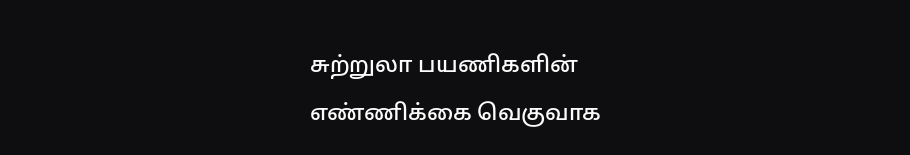சுற்றுலா பயணிகளின் எண்ணிக்கை வெகுவாக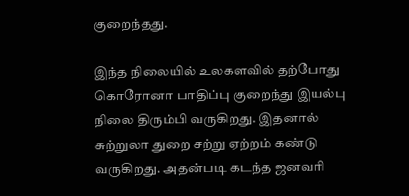குறைந்தது.

இந்த நிலையில் உலகளவில் தற்போது கொரோனா பாதிப்பு குறைந்து இயல்பு நிலை திரும்பி வருகிறது. இதனால் சுற்றுலா துறை சற்று ஏற்றம் கண்டு வருகிறது. அதன்படி கடந்த ஜனவரி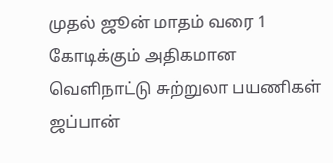முதல் ஜூன் மாதம் வரை 1 கோடிக்கும் அதிகமான வெளிநாட்டு சுற்றுலா பயணிகள் ஜப்பான்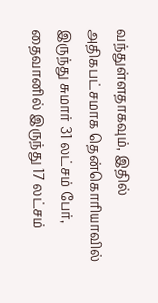வந்துள்ளதாகவும், இதில் அதிகபட்சமாக தென்கொரியாவில் இருந்து சுமார் 31 லட்சம் பேர், தைவானில் இருந்து 17 லட்சம்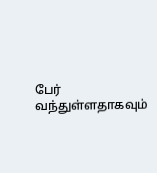பேர் வந்துள்ளதாகவும்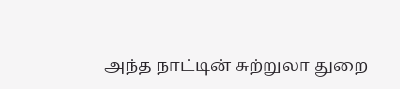அந்த நாட்டின் சுற்றுலா துறை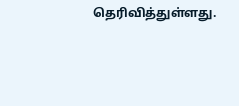தெரிவித்துள்ளது.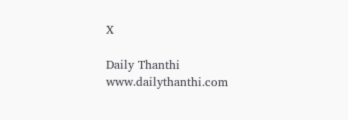X

Daily Thanthi
www.dailythanthi.com